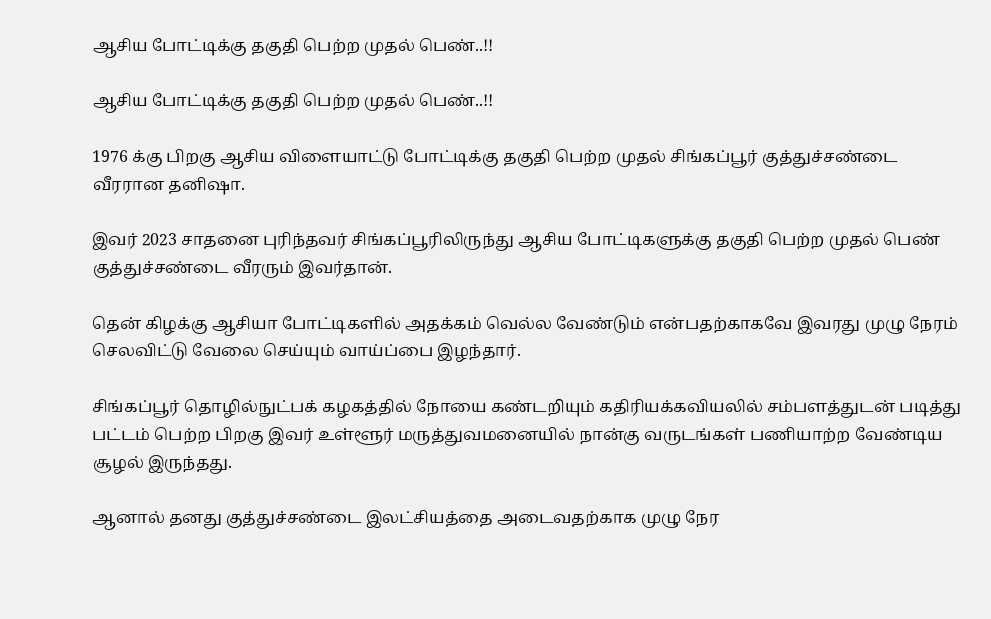ஆசிய போட்டிக்கு தகுதி பெற்ற முதல் பெண்..!!

ஆசிய போட்டிக்கு தகுதி பெற்ற முதல் பெண்..!!

1976 க்கு பிறகு ஆசிய விளையாட்டு போட்டிக்கு தகுதி பெற்ற முதல் சிங்கப்பூர் குத்துச்சண்டை வீரரான தனிஷா.

இவர் 2023 சாதனை புரிந்தவர் சிங்கப்பூரிலிருந்து ஆசிய போட்டிகளுக்கு தகுதி பெற்ற முதல் பெண் குத்துச்சண்டை வீரரும் இவர்தான்.

தென் கிழக்கு ஆசியா போட்டிகளில் அதக்கம் வெல்ல வேண்டும் என்பதற்காகவே இவரது முழு நேரம் செலவிட்டு வேலை செய்யும் வாய்ப்பை இழந்தார்.

சிங்கப்பூர் தொழில்நுட்பக் கழகத்தில் நோயை கண்டறியும் கதிரியக்கவியலில் சம்பளத்துடன் படித்து பட்டம் பெற்ற பிறகு இவர் உள்ளூர் மருத்துவமனையில் நான்கு வருடங்கள் பணியாற்ற வேண்டிய சூழல் இருந்தது.

ஆனால் தனது குத்துச்சண்டை இலட்சியத்தை அடைவதற்காக முழு நேர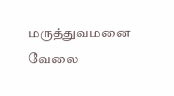மருத்துவமனை வேலை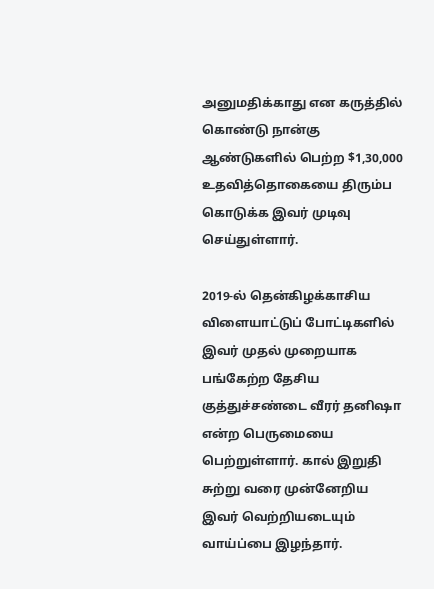அனுமதிக்காது என கருத்தில் கொண்டு நான்கு ஆண்டுகளில் பெற்ற $1,30,000 உதவித்தொகையை திரும்ப கொடுக்க இவர் முடிவு செய்துள்ளார்.

2019-ல் தென்கிழக்காசிய விளையாட்டுப் போட்டிகளில் இவர் முதல் முறையாக பங்கேற்ற தேசிய குத்துச்சண்டை வீரர் தனிஷா என்ற பெருமையை பெற்றுள்ளார். கால் இறுதி சுற்று வரை முன்னேறிய இவர் வெற்றியடையும் வாய்ப்பை இழந்தார்.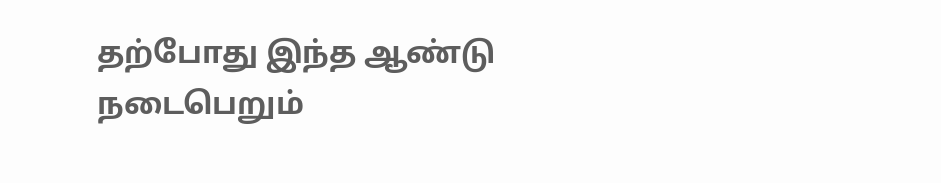தற்போது இந்த ஆண்டு நடைபெறும்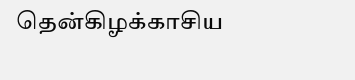தென்கிழக்காசிய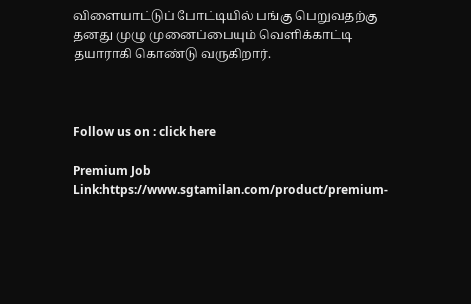விளையாட்டுப் போட்டியில் பங்கு பெறுவதற்கு தனது முழு முனைப்பையும் வெளிக்காட்டி தயாராகி கொண்டு வருகிறார்.



Follow us on : click here

Premium Job Link:https://www.sgtamilan.com/product/premium-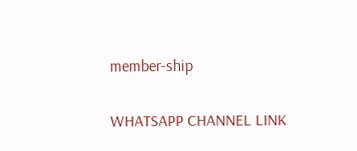member-ship

WHATSAPP CHANNEL LINK